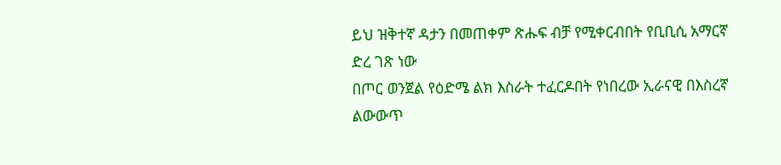ይህ ዝቅተኛ ዳታን በመጠቀም ጽሑፍ ብቻ የሚቀርብበት የቢቢሲ አማርኛ ድረ ገጽ ነው
በጦር ወንጀል የዕድሜ ልክ እስራት ተፈርዶበት የነበረው ኢራናዊ በእስረኛ ልውውጥ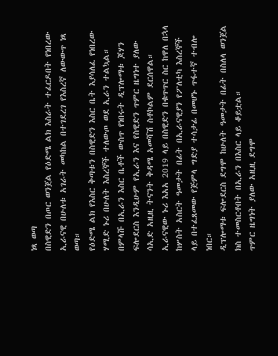ነጻ ወጣ
በስዊድን በጦር ወንጀል የዕድሜ ልክ እስራት ተፈርዶበት የነበረው ኢራናዊ በሁለቱ አገራት መካከል በተገደረገ የእስረኛ ለውውጥ ነጻ ወጣ።
የዕድሜ ልክ የእስር ቅጣቱን በስዊድን እስር ቤት እያሳለፈ የነበረው ሃሚድ ኑሪ በሁለት እስረኞች ተለውጦ ወደ ኢራን ተልኳል።
በምላሹ በኢራን እስር ቤቶች ውስጥ የነበሩት ዲፕሎማቱ ጆሃን ፍሎደርስ እንዲሁም የኢራን እና የስዊድን ጥምር ዜግነተ ያለው ሳኢድ አዚዚ ትናንት ቅዳሜ አመሻሽ ስቶኮልም ደርሰዋል።
ኢራናዊው ኑሪ እአአ 2019 ላይ በስዊድን በቁጥጥር ስር ከዋለ በኋላ ከሦስት አስርት ዓመታት በፊት በኢራናዊያን የፖለቲካ እስረኞች ላይ በተፈጸመው የጅምላ ግድያ ተሳታፊ በመሆኑ ጥፋተኛ ተብሎ ነበር።
ዲፕሎማቱ ፍሎደርስ ደግሞ ከሁለት ዓመታት በፊት በስለላ ወንጀል ክስ ተመስርቶበት በኢራን በእስር ላይ ቆይቷል።
ጥምር ዜግነት ያለው አዚዚ ደግሞ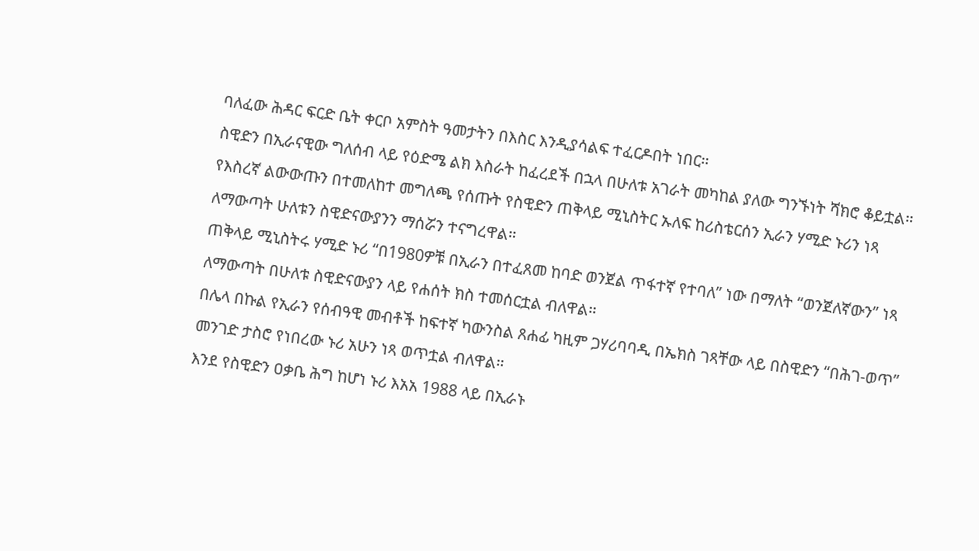ባለፈው ሕዳር ፍርድ ቤት ቀርቦ አምስት ዓመታትን በእስር እንዲያሳልፍ ተፈርዶበት ነበር።
ስዊድን በኢራናዊው ግለሰብ ላይ የዕድሜ ልክ እስራት ከፈረደች በኋላ በሁለቱ አገራት መካከል ያለው ግንኙነት ሻክሮ ቆይቷል።
የእስረኛ ልውውጡን በተመለከተ መግለጫ የሰጡት የስዊድን ጠቅላይ ሚኒስትር ኡለፍ ከሪስቴርሰን ኢራን ሃሚድ ኑሪን ነጻ ለማውጣት ሁለቱን ስዊድናውያንን ማሰሯን ተናግረዋል።
ጠቅላይ ሚኒስትሩ ሃሚድ ኑሪ “በ1980ዎቹ በኢራን በተፈጸመ ከባድ ወንጀል ጥፋተኛ የተባለ” ነው በማለት “ወንጀለኛውን” ነጻ ለማውጣት በሁለቱ ስዊድናውያን ላይ የሐሰት ክስ ተመሰርቷል ብለዋል።
በሌላ በኩል የኢራን የሰብዓዊ መብቶች ከፍተኛ ካውንስል ጸሐፊ ካዚም ጋሃሪባባዲ በኤክስ ገጻቸው ላይ በስዊድን “በሕገ-ወጥ” መንገድ ታስሮ የነበረው ኑሪ አሁን ነጻ ወጥቷል ብለዋል።
እንደ የስዊድን ዐቃቤ ሕግ ከሆነ ኑሪ እአአ 1988 ላይ በኢራኑ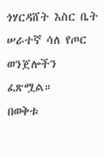ጎሃርዳሸት እስር ቤት ሠራተኛ ሳለ የጦር ወንጀሎችን ፈጽሟል።
በወቅቱ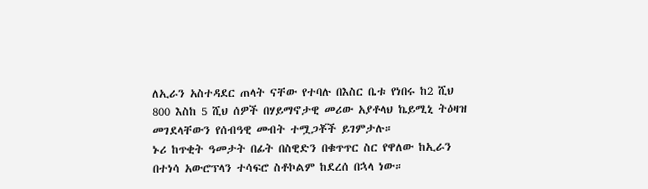ለኢራን አስተዳደር ጠላት ናቸው የተባሉ በእስር ቤቱ የነበሩ ከ2 ሺህ 800 እስከ 5 ሺህ ሰዎች በሃይማኖታዊ መሪው አያቶላህ ኬይሚኒ ትዕዛዝ መገደላቸውን የሰብዓዊ መብት ተሟጋቾች ይገምታሉ።
ኑሪ ከጥቂት ዓመታት በፊት በስዊድን በቁጥጥር ስር የዋለው ከኢራን በተነሳ አውሮፕላን ተሳፍሮ ስቶኮልም ከደረሰ በኋላ ነው።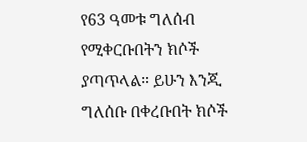የ63 ዓመቱ ግለሰብ የሚቀርቡበትን ክሶች ያጣጥላል። ይሁን እንጂ ግለሰቡ በቀረቡበት ክሶች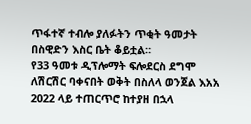ጥፋተኛ ተብሎ ያለፉትን ጥቂት ዓመታት በስዊድን እስር ቤት ቆይቷል።
የ33 ዓመቱ ዲፕሎማት ፍሎደርስ ደግሞ ለሽርሽር ባቀናበት ወቅት በስለላ ወንጀል እአአ 2022 ላይ ተጠርጥሮ ከተያዘ በኋላ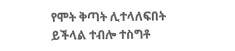የሞት ቅጣት ሊተላለፍበት ይችላል ተብሎ ተስግቶ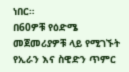ነበር።
በ60ዎቹ የዕድሜ መጀመሪያዎቹ ላይ የሚገኙት የኢራን እና ስዊድን ጥምር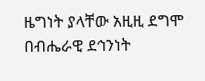ዜግነት ያላቸው አዚዚ ደግሞ በብሔራዊ ደኅንነት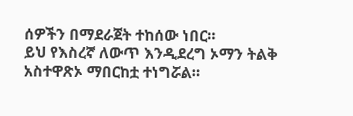ሰዎችን በማደራጀት ተከሰው ነበር።
ይህ የእስረኛ ለውጥ እንዲደረግ ኦማን ትልቅ አስተዋጽኦ ማበርከቷ ተነግሯል።